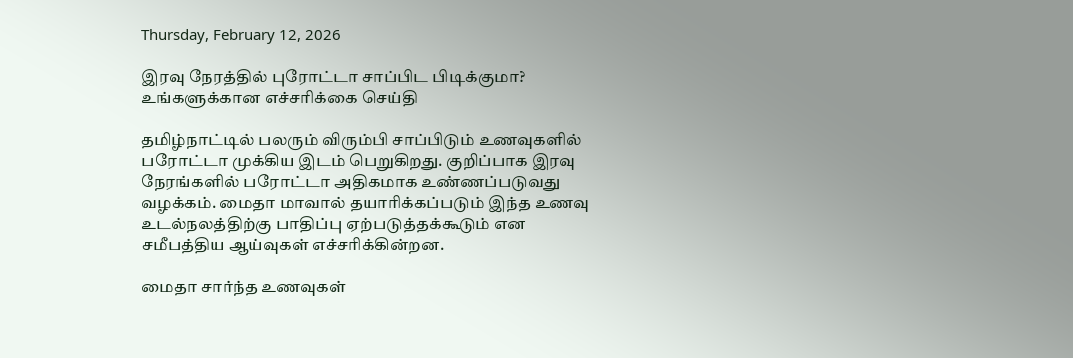Thursday, February 12, 2026

இரவு நேரத்தில் புரோட்டா சாப்பிட பிடிக்குமா? உங்களுக்கான எச்சரிக்கை செய்தி

தமிழ்நாட்டில் பலரும் விரும்பி சாப்பிடும் உணவுகளில் பரோட்டா முக்கிய இடம் பெறுகிறது. குறிப்பாக இரவு நேரங்களில் பரோட்டா அதிகமாக உண்ணப்படுவது வழக்கம். மைதா மாவால் தயாரிக்கப்படும் இந்த உணவு உடல்நலத்திற்கு பாதிப்பு ஏற்படுத்தக்கூடும் என சமீபத்திய ஆய்வுகள் எச்சரிக்கின்றன.

மைதா சார்ந்த உணவுகள்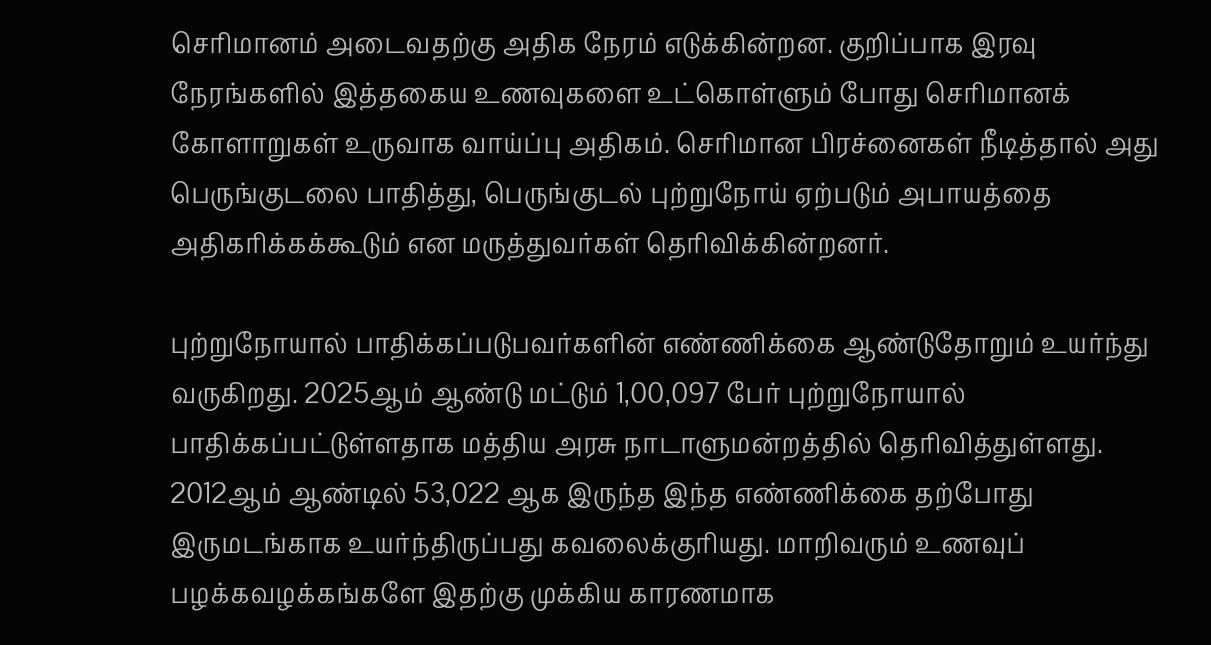செரிமானம் அடைவதற்கு அதிக நேரம் எடுக்கின்றன. குறிப்பாக இரவு நேரங்களில் இத்தகைய உணவுகளை உட்கொள்ளும் போது செரிமானக் கோளாறுகள் உருவாக வாய்ப்பு அதிகம். செரிமான பிரச்னைகள் நீடித்தால் அது பெருங்குடலை பாதித்து, பெருங்குடல் புற்றுநோய் ஏற்படும் அபாயத்தை அதிகரிக்கக்கூடும் என மருத்துவர்கள் தெரிவிக்கின்றனர்.

புற்றுநோயால் பாதிக்கப்படுபவர்களின் எண்ணிக்கை ஆண்டுதோறும் உயர்ந்து வருகிறது. 2025ஆம் ஆண்டு மட்டும் 1,00,097 பேர் புற்றுநோயால் பாதிக்கப்பட்டுள்ளதாக மத்திய அரசு நாடாளுமன்றத்தில் தெரிவித்துள்ளது. 2012ஆம் ஆண்டில் 53,022 ஆக இருந்த இந்த எண்ணிக்கை தற்போது இருமடங்காக உயர்ந்திருப்பது கவலைக்குரியது. மாறிவரும் உணவுப் பழக்கவழக்கங்களே இதற்கு முக்கிய காரணமாக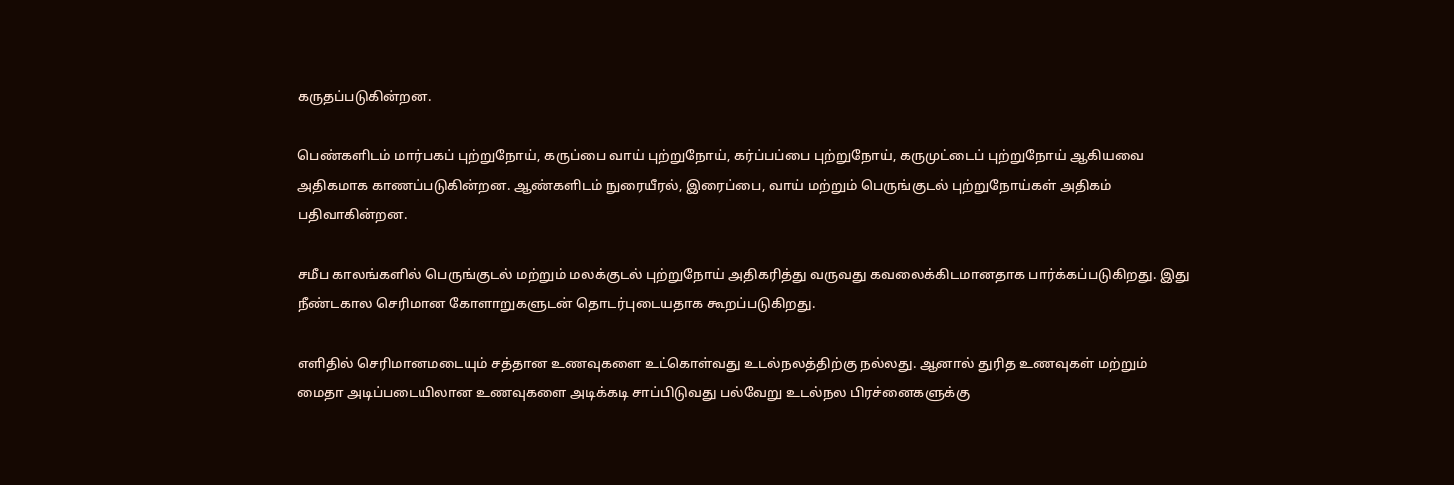கருதப்படுகின்றன.

பெண்களிடம் மார்பகப் புற்றுநோய், கருப்பை வாய் புற்றுநோய், கர்ப்பப்பை புற்றுநோய், கருமுட்டைப் புற்றுநோய் ஆகியவை அதிகமாக காணப்படுகின்றன. ஆண்களிடம் நுரையீரல், இரைப்பை, வாய் மற்றும் பெருங்குடல் புற்றுநோய்கள் அதிகம் பதிவாகின்றன.

சமீப காலங்களில் பெருங்குடல் மற்றும் மலக்குடல் புற்றுநோய் அதிகரித்து வருவது கவலைக்கிடமானதாக பார்க்கப்படுகிறது. இது நீண்டகால செரிமான கோளாறுகளுடன் தொடர்புடையதாக கூறப்படுகிறது.

எளிதில் செரிமானமடையும் சத்தான உணவுகளை உட்கொள்வது உடல்நலத்திற்கு நல்லது. ஆனால் துரித உணவுகள் மற்றும் மைதா அடிப்படையிலான உணவுகளை அடிக்கடி சாப்பிடுவது பல்வேறு உடல்நல பிரச்னைகளுக்கு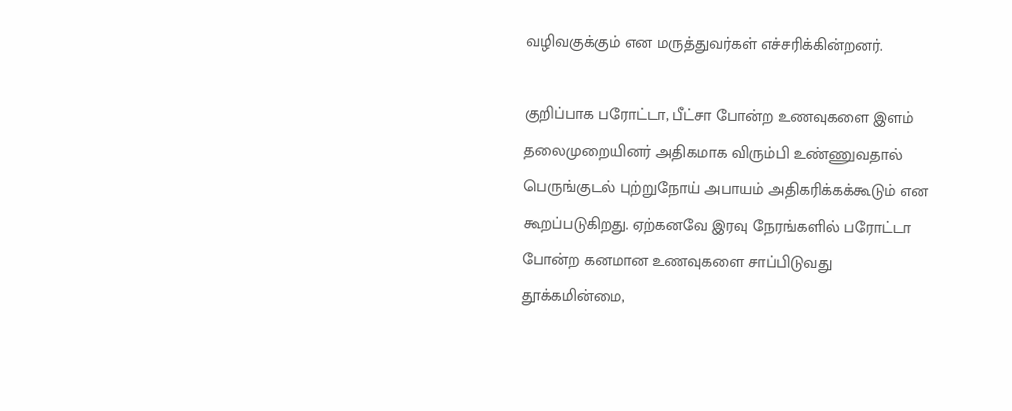வழிவகுக்கும் என மருத்துவர்கள் எச்சரிக்கின்றனர்.

குறிப்பாக பரோட்டா, பீட்சா போன்ற உணவுகளை இளம் தலைமுறையினர் அதிகமாக விரும்பி உண்ணுவதால் பெருங்குடல் புற்றுநோய் அபாயம் அதிகரிக்கக்கூடும் என கூறப்படுகிறது. ஏற்கனவே இரவு நேரங்களில் பரோட்டா போன்ற கனமான உணவுகளை சாப்பிடுவது தூக்கமின்மை,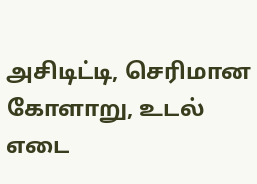அசிடிட்டி, செரிமான கோளாறு, உடல் எடை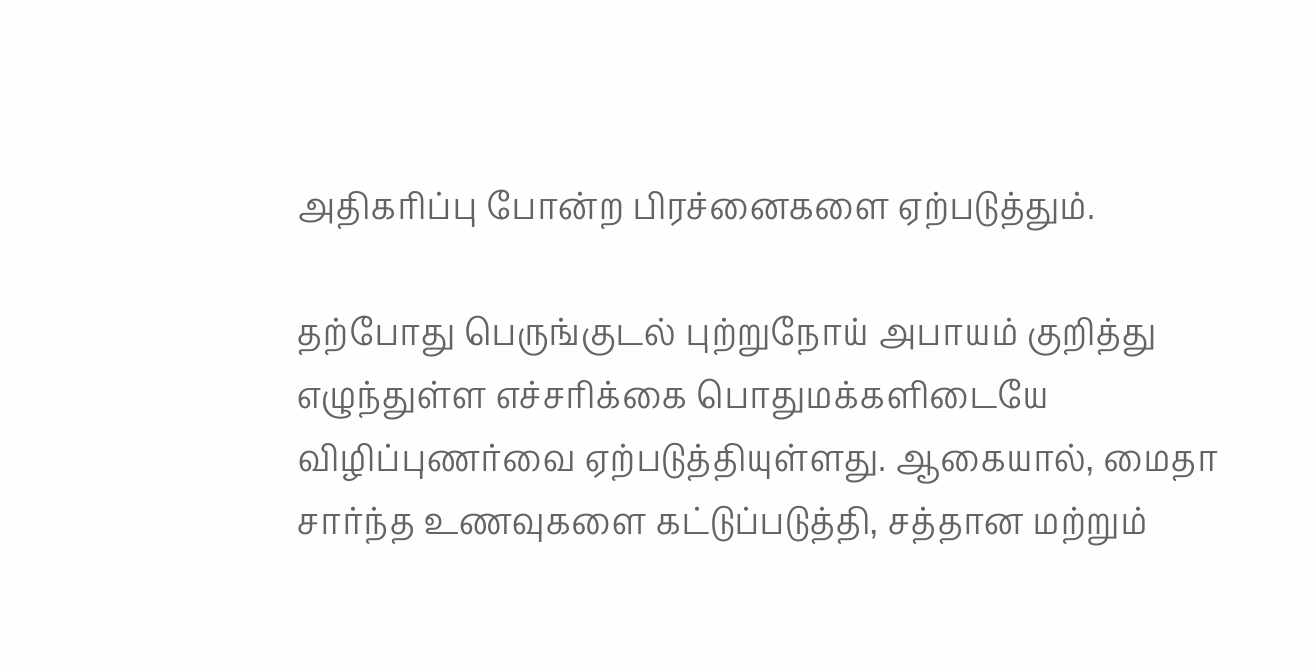அதிகரிப்பு போன்ற பிரச்னைகளை ஏற்படுத்தும்.

தற்போது பெருங்குடல் புற்றுநோய் அபாயம் குறித்து எழுந்துள்ள எச்சரிக்கை பொதுமக்களிடையே விழிப்புணர்வை ஏற்படுத்தியுள்ளது. ஆகையால், மைதா சார்ந்த உணவுகளை கட்டுப்படுத்தி, சத்தான மற்றும்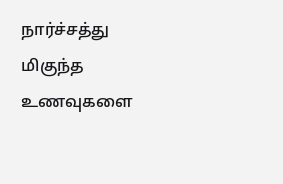நார்ச்சத்து மிகுந்த உணவுகளை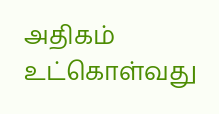அதிகம் உட்கொள்வது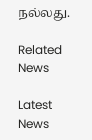நல்லது.

Related News

Latest News